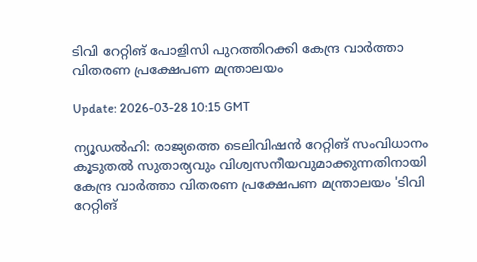ടിവി റേറ്റിങ് പോളിസി പുറത്തിറക്കി കേന്ദ്ര വാര്‍ത്താ വിതരണ പ്രക്ഷേപണ മന്ത്രാലയം

Update: 2026-03-28 10:15 GMT

ന്യൂഡല്‍ഹി: രാജ്യത്തെ ടെലിവിഷന്‍ റേറ്റിങ് സംവിധാനം കൂടുതല്‍ സുതാര്യവും വിശ്വസനീയവുമാക്കുന്നതിനായി കേന്ദ്ര വാര്‍ത്താ വിതരണ പ്രക്ഷേപണ മന്ത്രാലയം 'ടിവി റേറ്റിങ്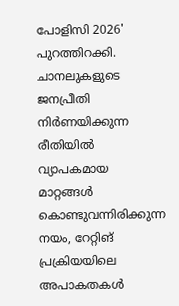പോളിസി 2026' പുറത്തിറക്കി. ചാനലുകളുടെ ജനപ്രീതി നിര്‍ണയിക്കുന്ന രീതിയില്‍ വ്യാപകമായ മാറ്റങ്ങള്‍ കൊണ്ടുവന്നിരിക്കുന്ന നയം, റേറ്റിങ് പ്രക്രിയയിലെ അപാകതകള്‍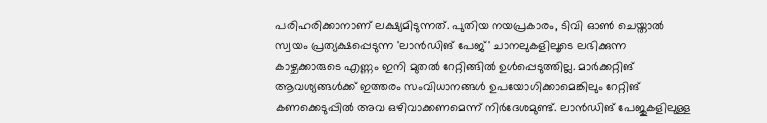പരിഹരിക്കാനാണ് ലക്ഷ്യമിടുന്നത്. പുതിയ നയപ്രകാരം, ടിവി ഓണ്‍ ചെയ്താല്‍ സ്വയം പ്രത്യക്ഷപ്പെടുന്ന 'ലാന്‍ഡിങ് പേജ്' ചാനലുകളിലൂടെ ലഭിക്കുന്ന കാഴ്ചക്കാരുടെ എണ്ണം ഇനി മുതല്‍ റേറ്റിങ്ങില്‍ ഉള്‍പ്പെടുത്തില്ല. മാര്‍ക്കറ്റിങ് ആവശ്യങ്ങള്‍ക്ക് ഇത്തരം സംവിധാനങ്ങള്‍ ഉപയോഗിക്കാമെങ്കിലും റേറ്റിങ് കണക്കെടുപ്പില്‍ അവ ഒഴിവാക്കണമെന്ന് നിര്‍ദേശമുണ്ട്. ലാന്‍ഡിങ് പേജുകളിലുള്ള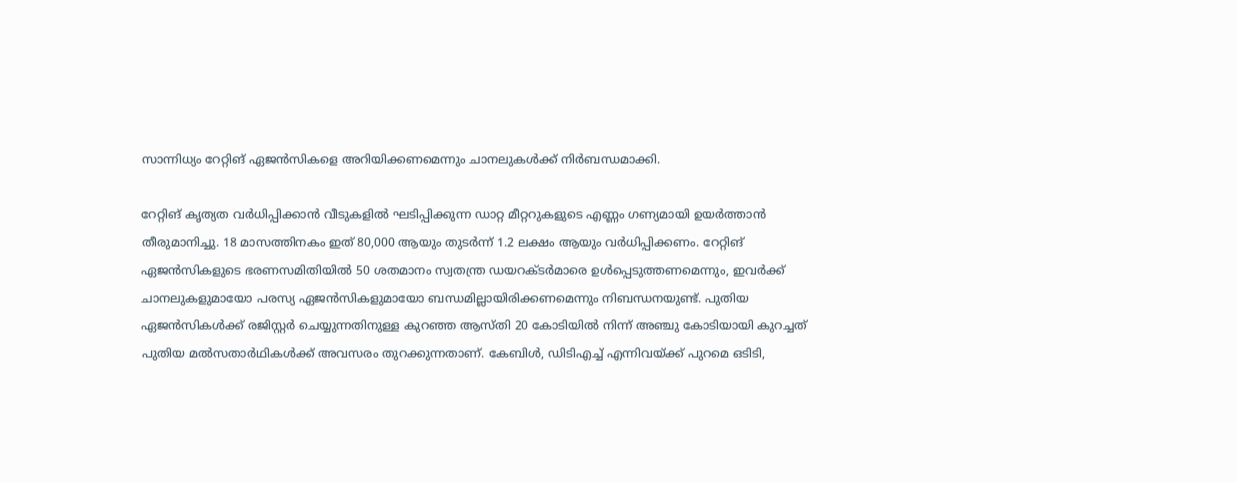സാന്നിധ്യം റേറ്റിങ് ഏജന്‍സികളെ അറിയിക്കണമെന്നും ചാനലുകള്‍ക്ക് നിര്‍ബന്ധമാക്കി.

റേറ്റിങ് കൃത്യത വര്‍ധിപ്പിക്കാന്‍ വീടുകളില്‍ ഘടിപ്പിക്കുന്ന ഡാറ്റ മീറ്ററുകളുടെ എണ്ണം ഗണ്യമായി ഉയര്‍ത്താന്‍ തീരുമാനിച്ചു. 18 മാസത്തിനകം ഇത് 80,000 ആയും തുടര്‍ന്ന് 1.2 ലക്ഷം ആയും വര്‍ധിപ്പിക്കണം. റേറ്റിങ് ഏജന്‍സികളുടെ ഭരണസമിതിയില്‍ 50 ശതമാനം സ്വതന്ത്ര ഡയറക്ടര്‍മാരെ ഉള്‍പ്പെടുത്തണമെന്നും, ഇവര്‍ക്ക് ചാനലുകളുമായോ പരസ്യ ഏജന്‍സികളുമായോ ബന്ധമില്ലായിരിക്കണമെന്നും നിബന്ധനയുണ്ട്. പുതിയ ഏജന്‍സികള്‍ക്ക് രജിസ്റ്റര്‍ ചെയ്യുന്നതിനുള്ള കുറഞ്ഞ ആസ്തി 20 കോടിയില്‍ നിന്ന് അഞ്ചു കോടിയായി കുറച്ചത് പുതിയ മല്‍സതാര്‍ഥികള്‍ക്ക് അവസരം തുറക്കുന്നതാണ്. കേബിള്‍, ഡിടിഎച്ച് എന്നിവയ്ക്ക് പുറമെ ഒടിടി,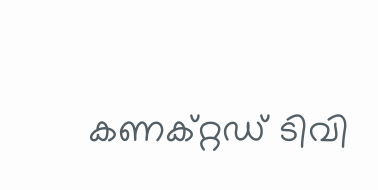കണക്റ്റഡ് ടിവി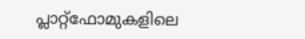പ്ലാറ്റ്‌ഫോമുകളിലെ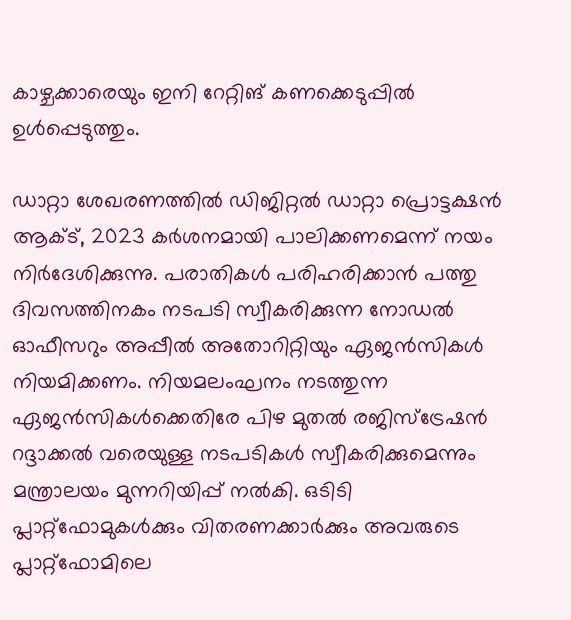കാഴ്ചക്കാരെയും ഇനി റേറ്റിങ് കണക്കെടുപ്പില്‍ ഉള്‍പ്പെടുത്തും.

ഡാറ്റാ ശേഖരണത്തില്‍ ഡിജിറ്റല്‍ ഡാറ്റാ പ്രൊട്ടക്ഷന്‍ ആക്ട്, 2023 കര്‍ശനമായി പാലിക്കണമെന്ന് നയം നിര്‍ദേശിക്കുന്നു. പരാതികള്‍ പരിഹരിക്കാന്‍ പത്തു ദിവസത്തിനകം നടപടി സ്വീകരിക്കുന്ന നോഡല്‍ ഓഫീസറും അപ്പീല്‍ അതോറിറ്റിയും ഏജന്‍സികള്‍ നിയമിക്കണം. നിയമലംഘനം നടത്തുന്ന ഏജന്‍സികള്‍ക്കെതിരേ പിഴ മുതല്‍ രജിസ്‌ട്രേഷന്‍ റദ്ദാക്കല്‍ വരെയുള്ള നടപടികള്‍ സ്വീകരിക്കുമെന്നും മന്ത്രാലയം മുന്നറിയിപ്പ് നല്‍കി. ഒടിടി പ്ലാറ്റ്‌ഫോമുകള്‍ക്കും വിതരണക്കാര്‍ക്കും അവരുടെ പ്ലാറ്റ്‌ഫോമിലെ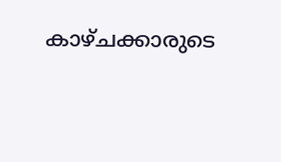കാഴ്ചക്കാരുടെ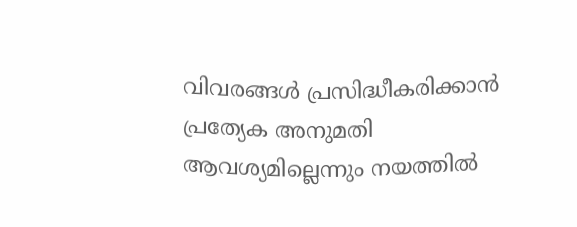വിവരങ്ങള്‍ പ്രസിദ്ധീകരിക്കാന്‍ പ്രത്യേക അനുമതി ആവശ്യമില്ലെന്നും നയത്തില്‍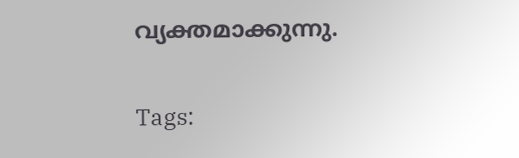വ്യക്തമാക്കുന്നു.

Tags: